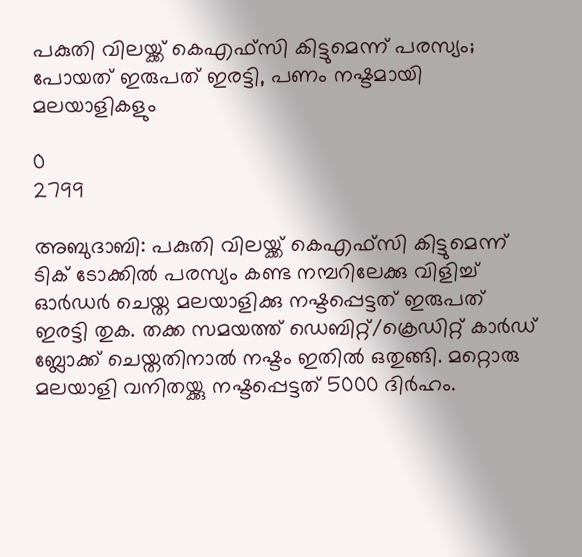പകുതി വിലയ്ക്ക് കെഎഫ്സി കിട്ടുമെന്ന് പരസ്യം; പോയത് ഇരുപത് ഇരട്ടി, പണം നഷ്ടമായി മലയാളികളും

0
2799

അബുദാബി: പകുതി വിലയ്ക്ക് കെഎഫ്സി കിട്ടുമെന്ന് ടിക് ടോക്കിൽ പരസ്യം കണ്ട നമ്പറിലേക്കു വിളിച്ച് ഓർഡർ ചെയ്ത മലയാളിക്കു നഷ്ടപ്പെട്ടത് ഇരുപത് ഇരട്ടി തുക. തക്ക സമയത്ത് ഡെബിറ്റ്/ക്രെഡിറ്റ് കാർഡ് ബ്ലോക്ക് ചെയ്തതിനാൽ നഷ്ടം ഇതിൽ ഒതുങ്ങി. മറ്റൊരു മലയാളി വനിതയ്ക്കു നഷ്ടപ്പെട്ടത് 5000 ദിർഹം.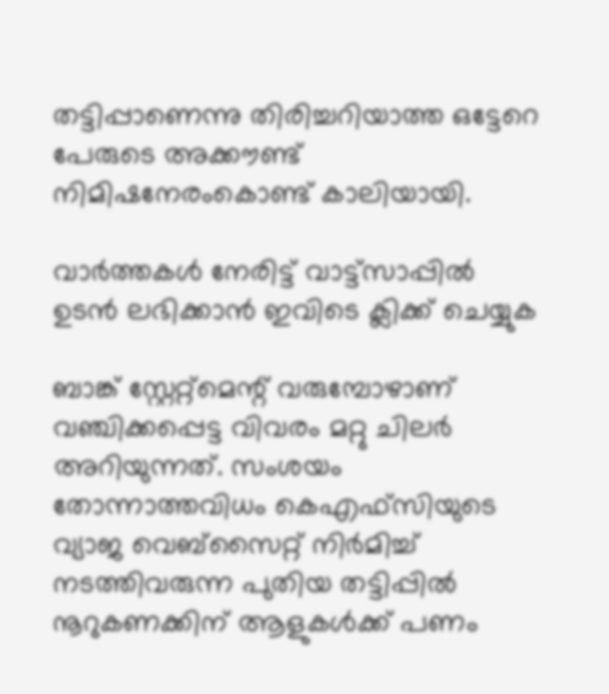തട്ടിപ്പാണെന്നു തിരിച്ചറിയാത്ത ഒട്ടേറെ പേരുടെ അക്കൗണ്ട് നിമിഷനേരംകൊണ്ട് കാലിയായി.

വാർത്തകൾ നേരിട്ട് വാട്ട്സാപ്പിൽ ഉടൻ ലഭിക്കാൻ ഇവിടെ ക്ലിക്ക് ചെയ്യുക

ബാങ്ക് സ്റ്റേറ്റ്മെന്റ് വരുമ്പോഴാണ് വഞ്ചിക്കപ്പെട്ട വിവരം മറ്റു ചിലർ അറിയുന്നത്. സംശയം തോന്നാത്തവിധം കെഎഫ്സിയുടെ വ്യാജ വെബ്സൈറ്റ് നിർമിച്ച് നടത്തിവരുന്ന പുതിയ തട്ടിപ്പിൽ നൂറുകണക്കിന് ആളുകൾക്ക് പണം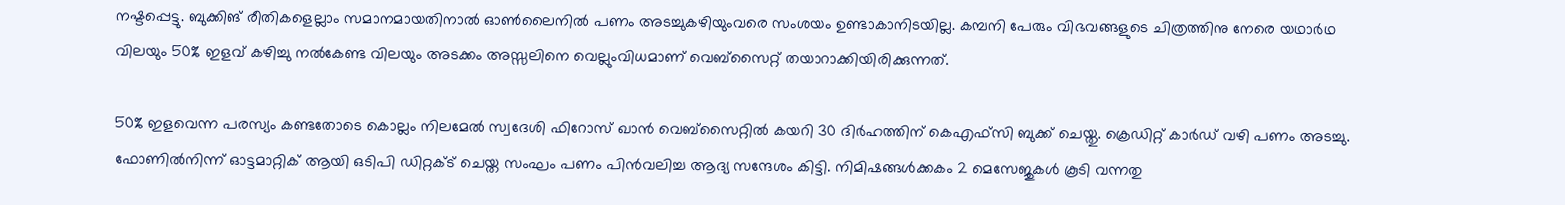നഷ്ടപ്പെട്ടു. ബുക്കിങ് രീതികളെല്ലാം സമാനമായതിനാൽ ഓൺലൈനിൽ പണം അടച്ചുകഴിയുംവരെ സംശയം ഉണ്ടാകാനിടയില്ല. കമ്പനി പേരും വിഭവങ്ങളുടെ ചിത്രത്തിനു നേരെ യഥാർഥ വിലയും 50% ഇളവ് കഴിച്ചു നൽകേണ്ട വിലയും അടക്കം അസ്സലിനെ വെല്ലുംവിധമാണ് വെബ്സൈറ്റ് തയാറാക്കിയിരിക്കുന്നത്.

50% ഇളവെന്ന പരസ്യം കണ്ടതോടെ കൊല്ലം നിലമേൽ സ്വദേശി ഫിറോസ് ഖാൻ വെബ്സൈറ്റിൽ കയറി 30 ദിർഹത്തിന് കെഎഫ്സി ബുക്ക് ചെയ്തു. ക്രെഡിറ്റ് കാർഡ് വഴി പണം അടച്ചു. ഫോണിൽനിന്ന് ഓട്ടമാറ്റിക് ആയി ഒടിപി ഡിറ്റക്ട് ചെയ്ത സംഘം പണം പിൻവലിച്ച ആദ്യ സന്ദേശം കിട്ടി. നിമിഷങ്ങൾക്കകം 2 മെസേജുകൾ കൂടി വന്നതു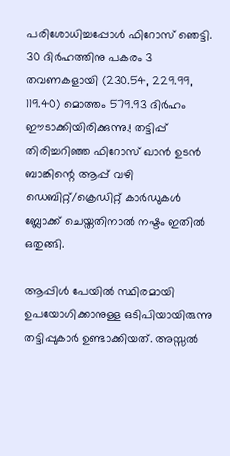പരിശോധിച്ചപ്പോൾ ഫിറോസ് ഞെട്ടി. 30 ദിർഹത്തിനു പകരം 3 തവണകളായി (230.54, 229.99, 119.40) മൊത്തം 579.93 ദിർഹം ഈടാക്കിയിരിക്കുന്നു.! തട്ടിപ്പ് തിരിച്ചറിഞ്ഞ ഫിറോസ് ഖാൻ ഉടൻ ബാങ്കിന്റെ ആപ്പ് വഴി ഡെബിറ്റ്/ക്രെഡിറ്റ് കാർഡുകൾ ബ്ലോക്ക് ചെയ്തതിനാൽ നഷ്ടം ഇതിൽ ഒതുങ്ങി.

ആപ്പിൾ പേയിൽ സ്ഥിരമായി ഉപയോഗിക്കാനുള്ള ഒടിപിയായിരുന്നു തട്ടിപ്പുകാർ ഉണ്ടാക്കിയത്. അസ്സൽ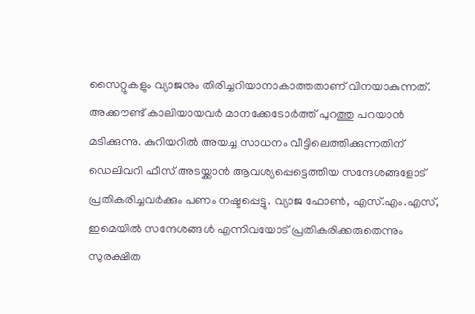സൈറ്റുകളും വ്യാജനും തിരിച്ചറിയാനാകാത്തതാണ് വിനയാകുന്നത്. അക്കൗണ്ട് കാലിയായവർ മാനക്കേടോർത്ത് പുറത്തു പറയാൻ മടിക്കുന്നു. കുറിയറിൽ അയച്ച സാധനം വീട്ടിലെത്തിക്കുന്നതിന് ഡെലിവറി ഫീസ് അടയ്ക്കാൻ ആവശ്യപ്പെട്ടെത്തിയ സന്ദേശങ്ങളോട് പ്രതികരിച്ചവർക്കും പണം നഷ്ടപ്പെട്ടു. വ്യാജ ഫോൺ, എസ്.എം.എസ്, ഇമെയിൽ സന്ദേശങ്ങൾ എന്നിവയോട് പ്രതികരിക്കരുതെന്നും സുരക്ഷിത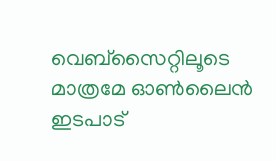വെബ്സൈറ്റിലൂടെ മാത്രമേ ഓൺലൈൻ ഇടപാട്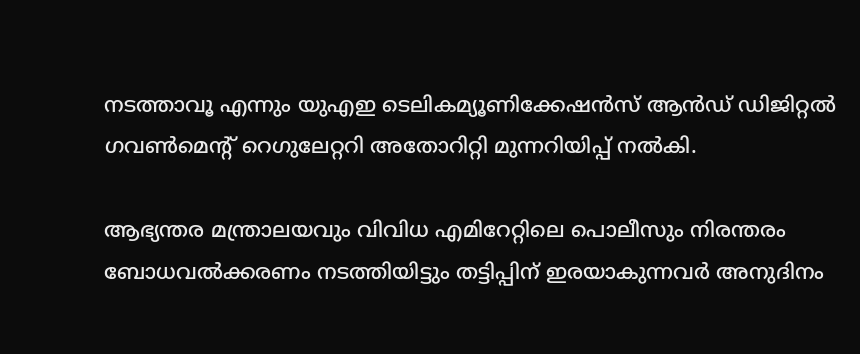നടത്താവൂ എന്നും യുഎഇ ടെലികമ്യൂണിക്കേഷൻസ് ആൻഡ് ഡിജിറ്റൽ ഗവൺമെന്റ് റെഗുലേറ്ററി അതോറിറ്റി മുന്നറിയിപ്പ് നൽകി.

ആഭ്യന്തര മന്ത്രാലയവും വിവിധ എമിറേറ്റിലെ പൊലീസും നിരന്തരം ബോധവൽക്കരണം നടത്തിയിട്ടും തട്ടിപ്പിന് ഇരയാകുന്നവർ അനുദിനം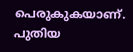പെരുകുകയാണ്. പുതിയ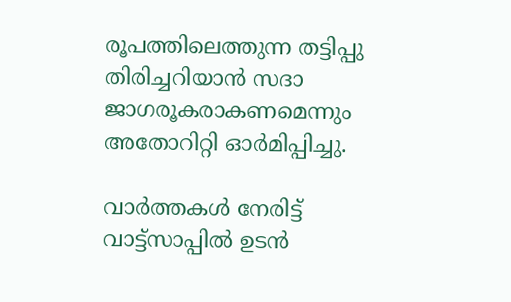രൂപത്തിലെത്തുന്ന തട്ടിപ്പു തിരിച്ചറിയാൻ സദാ ജാഗരൂകരാകണമെന്നും അതോറിറ്റി ഓർമിപ്പിച്ചു.

വാർത്തകൾ നേരിട്ട് വാട്ട്സാപ്പിൽ ഉടൻ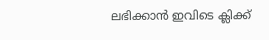ലഭിക്കാൻ ഇവിടെ ക്ലിക്ക്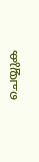ചെയ്യുക